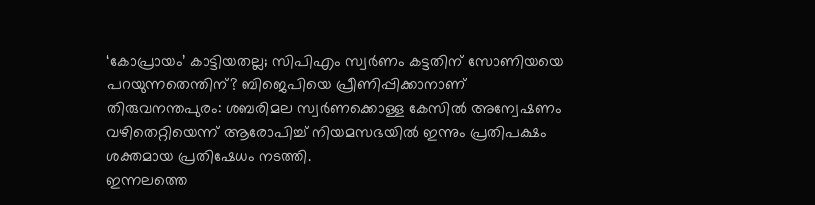‘കോപ്രായം’ കാട്ടിയതല്ല; സിപിഎം സ്വർണം കട്ടതിന് സോണിയയെ പറയുന്നതെന്തിന്? ബിജെപിയെ പ്രീണിപ്പിക്കാനാണ്
തിരുവനന്തപുരം: ശബരിമല സ്വർണക്കൊള്ള കേസിൽ അന്വേഷണം വഴിതെറ്റിയെന്ന് ആരോപിച്ച് നിയമസഭയിൽ ഇന്നും പ്രതിപക്ഷം ശക്തമായ പ്രതിഷേധം നടത്തി.
ഇന്നലത്തെ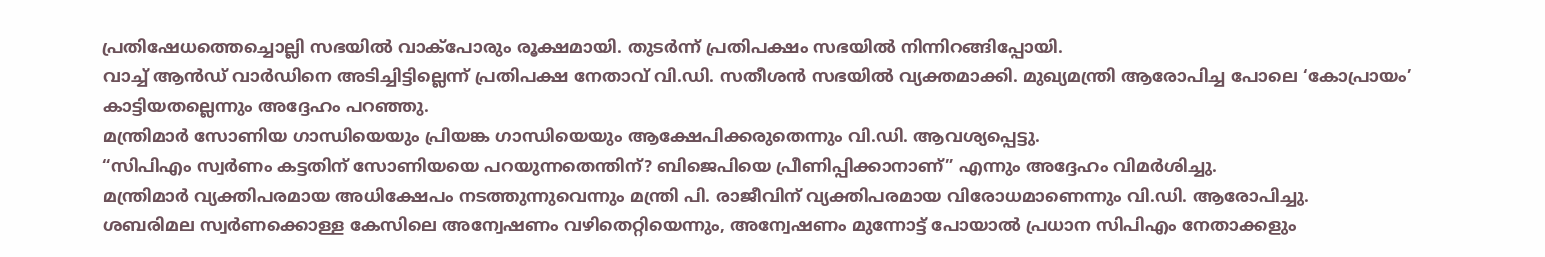പ്രതിഷേധത്തെച്ചൊല്ലി സഭയിൽ വാക്പോരും രൂക്ഷമായി. തുടർന്ന് പ്രതിപക്ഷം സഭയിൽ നിന്നിറങ്ങിപ്പോയി.
വാച്ച് ആൻഡ് വാർഡിനെ അടിച്ചിട്ടില്ലെന്ന് പ്രതിപക്ഷ നേതാവ് വി.ഡി. സതീശൻ സഭയിൽ വ്യക്തമാക്കി. മുഖ്യമന്ത്രി ആരോപിച്ച പോലെ ‘കോപ്രായം’ കാട്ടിയതല്ലെന്നും അദ്ദേഹം പറഞ്ഞു.
മന്ത്രിമാർ സോണിയ ഗാന്ധിയെയും പ്രിയങ്ക ഗാന്ധിയെയും ആക്ഷേപിക്കരുതെന്നും വി.ഡി. ആവശ്യപ്പെട്ടു.
“സിപിഎം സ്വർണം കട്ടതിന് സോണിയയെ പറയുന്നതെന്തിന്? ബിജെപിയെ പ്രീണിപ്പിക്കാനാണ്” എന്നും അദ്ദേഹം വിമർശിച്ചു.
മന്ത്രിമാർ വ്യക്തിപരമായ അധിക്ഷേപം നടത്തുന്നുവെന്നും മന്ത്രി പി. രാജീവിന് വ്യക്തിപരമായ വിരോധമാണെന്നും വി.ഡി. ആരോപിച്ചു.
ശബരിമല സ്വർണക്കൊള്ള കേസിലെ അന്വേഷണം വഴിതെറ്റിയെന്നും, അന്വേഷണം മുന്നോട്ട് പോയാൽ പ്രധാന സിപിഎം നേതാക്കളും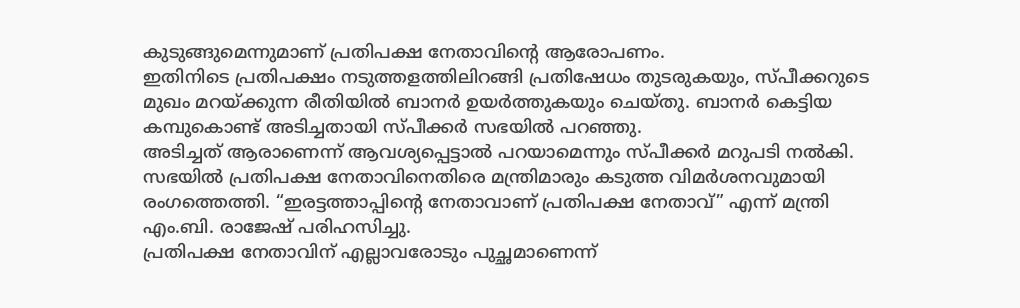കുടുങ്ങുമെന്നുമാണ് പ്രതിപക്ഷ നേതാവിന്റെ ആരോപണം.
ഇതിനിടെ പ്രതിപക്ഷം നടുത്തളത്തിലിറങ്ങി പ്രതിഷേധം തുടരുകയും, സ്പീക്കറുടെ മുഖം മറയ്ക്കുന്ന രീതിയിൽ ബാനർ ഉയർത്തുകയും ചെയ്തു. ബാനർ കെട്ടിയ കമ്പുകൊണ്ട് അടിച്ചതായി സ്പീക്കർ സഭയിൽ പറഞ്ഞു.
അടിച്ചത് ആരാണെന്ന് ആവശ്യപ്പെട്ടാൽ പറയാമെന്നും സ്പീക്കർ മറുപടി നൽകി.
സഭയിൽ പ്രതിപക്ഷ നേതാവിനെതിരെ മന്ത്രിമാരും കടുത്ത വിമർശനവുമായി രംഗത്തെത്തി. “ഇരട്ടത്താപ്പിന്റെ നേതാവാണ് പ്രതിപക്ഷ നേതാവ്” എന്ന് മന്ത്രി എം.ബി. രാജേഷ് പരിഹസിച്ചു.
പ്രതിപക്ഷ നേതാവിന് എല്ലാവരോടും പുച്ഛമാണെന്ന്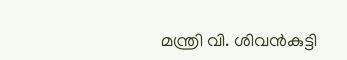മന്ത്രി വി. ശിവൻകുട്ടി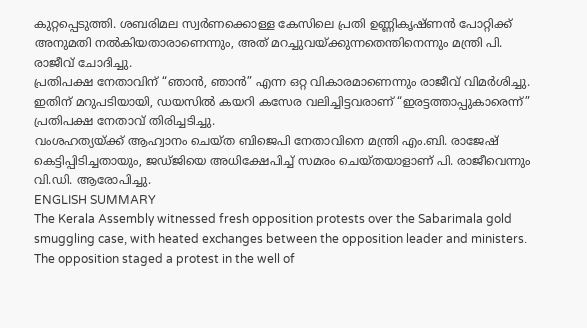കുറ്റപ്പെടുത്തി. ശബരിമല സ്വർണക്കൊള്ള കേസിലെ പ്രതി ഉണ്ണികൃഷ്ണൻ പോറ്റിക്ക് അനുമതി നൽകിയതാരാണെന്നും, അത് മറച്ചുവയ്ക്കുന്നതെന്തിനെന്നും മന്ത്രി പി. രാജീവ് ചോദിച്ചു.
പ്രതിപക്ഷ നേതാവിന് “ഞാൻ, ഞാൻ” എന്ന ഒറ്റ വികാരമാണെന്നും രാജീവ് വിമർശിച്ചു.
ഇതിന് മറുപടിയായി, ഡയസിൽ കയറി കസേര വലിച്ചിട്ടവരാണ് “ഇരട്ടത്താപ്പുകാരെന്ന്” പ്രതിപക്ഷ നേതാവ് തിരിച്ചടിച്ചു.
വംശഹത്യയ്ക്ക് ആഹ്വാനം ചെയ്ത ബിജെപി നേതാവിനെ മന്ത്രി എം.ബി. രാജേഷ് കെട്ടിപ്പിടിച്ചതായും, ജഡ്ജിയെ അധിക്ഷേപിച്ച് സമരം ചെയ്തയാളാണ് പി. രാജീവെന്നും വി.ഡി. ആരോപിച്ചു.
ENGLISH SUMMARY
The Kerala Assembly witnessed fresh opposition protests over the Sabarimala gold smuggling case, with heated exchanges between the opposition leader and ministers. The opposition staged a protest in the well of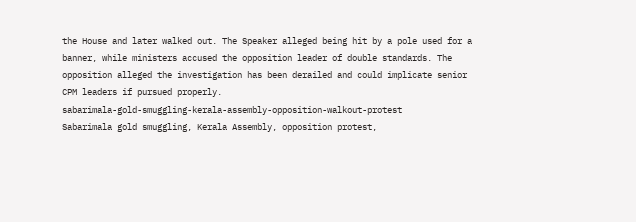the House and later walked out. The Speaker alleged being hit by a pole used for a banner, while ministers accused the opposition leader of double standards. The opposition alleged the investigation has been derailed and could implicate senior CPM leaders if pursued properly.
sabarimala-gold-smuggling-kerala-assembly-opposition-walkout-protest
Sabarimala gold smuggling, Kerala Assembly, opposition protest,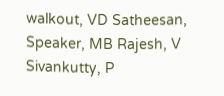walkout, VD Satheesan, Speaker, MB Rajesh, V Sivankutty, P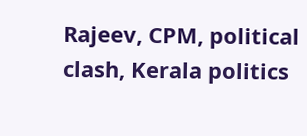Rajeev, CPM, political clash, Kerala politics